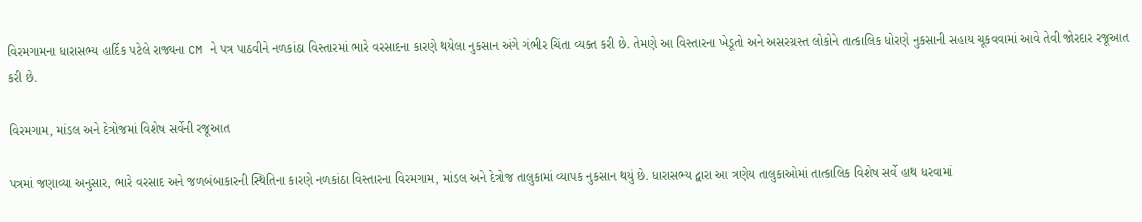વિરમગામના ધારાસભ્ય હાર્દિક પટેલે રાજ્યના CM ને પત્ર પાઠવીને નળકાંઠા વિસ્તારમાં ભારે વરસાદના કારણે થયેલા નુકસાન અંગે ગંભીર ચિંતા વ્યક્ત કરી છે. તેમણે આ વિસ્તારના ખેડૂતો અને અસરગ્રસ્ત લોકોને તાત્કાલિક ધોરણે નુકસાની સહાય ચૂકવવામાં આવે તેવી જોરદાર રજૂઆત કરી છે.

વિરમગામ, માંડલ અને દેત્રોજમાં વિશેષ સર્વેની રજૂઆત

પત્રમાં જણાવ્યા અનુસાર, ભારે વરસાદ અને જળબંબાકારની સ્થિતિના કારણે નળકાંઠા વિસ્તારના વિરમગામ, માંડલ અને દેત્રોજ તાલુકામાં વ્યાપક નુકસાન થયું છે. ધારાસભ્ય દ્વારા આ ત્રણેય તાલુકાઓમાં તાત્કાલિક વિશેષ સર્વે હાથ ધરવામાં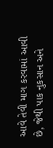આવે તેવી માગ કરવામાં આવી છે, જેથી પાક નુકસાન અને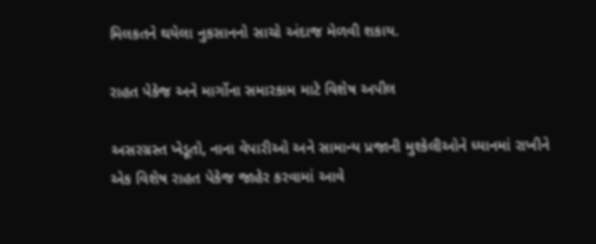મિલકતને થયેલા નુકસાનનો સાચો અંદાજ મેળવી શકાય.

રાહત પેકેજ અને માર્ગોના સમારકામ માટે વિશેષ અપીલ

અસરગ્રસ્ત ખેડૂતો, નાના વેપારીઓ અને સામાન્ય પ્રજાની મુશ્કેલીઓને ધ્યાનમાં રાખીને એક વિશેષ રાહત પેકેજ જાહેર કરવામાં આવે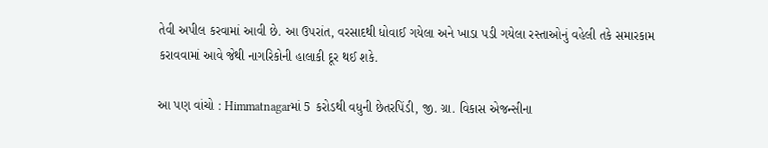તેવી અપીલ કરવામાં આવી છે. આ ઉપરાંત, વરસાદથી ધોવાઈ ગયેલા અને ખાડા પડી ગયેલા રસ્તાઓનું વહેલી તકે સમારકામ કરાવવામાં આવે જેથી નાગરિકોની હાલાકી દૂર થઈ શકે.

આ પણ વાંચો : Himmatnagarમાં 5 કરોડથી વધુની છેતરપિંડી, જી. ગ્રા. વિકાસ એજન્સીના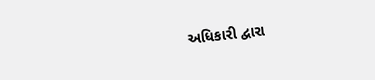અધિકારી દ્વારા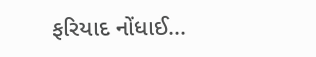ફરિયાદ નોંધાઈ...